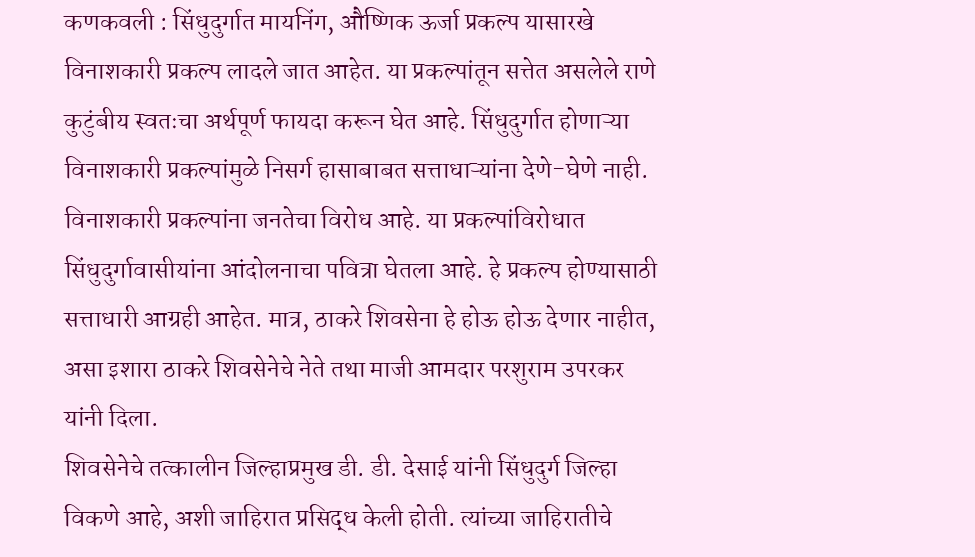कणकवली : सिंधुदुर्गात मायनिंग, औष्णिक ऊर्जा प्रकल्प यासारखे विनाशकारी प्रकल्प लादले जात आहेत. या प्रकल्पांतून सत्तेत असलेले राणे कुटुंबीय स्वतःचा अर्थपूर्ण फायदा करून घेत आहे. सिंधुदुर्गात होणाऱ्या विनाशकारी प्रकल्पांमुळे निसर्ग हासाबाबत सत्ताधाऱ्यांना देणे-घेणे नाही. विनाशकारी प्रकल्पांना जनतेचा विरोध आहे. या प्रकल्पांविरोधात सिंधुदुर्गावासीयांना आंदोलनाचा पवित्रा घेतला आहे. हे प्रकल्प होण्यासाठी सत्ताधारी आग्रही आहेत. मात्र, ठाकरे शिवसेना हे होऊ होऊ देणार नाहीत, असा इशारा ठाकरे शिवसेनेचे नेते तथा माजी आमदार परशुराम उपरकर
यांनी दिला.
शिवसेनेचे तत्कालीन जिल्हाप्रमुख डी. डी. देसाई यांनी सिंधुदुर्ग जिल्हा विकणे आहे, अशी जाहिरात प्रसिद्ध केली होती. त्यांच्या जाहिरातीचे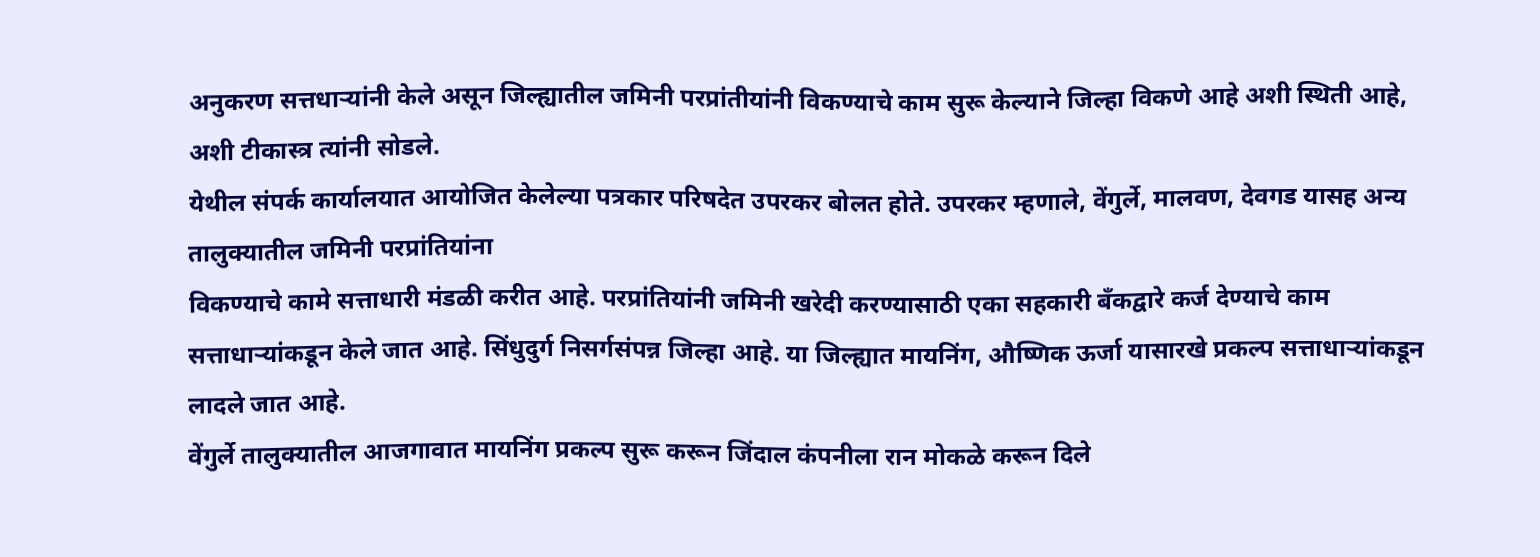अनुकरण सत्तधाऱ्यांनी केले असून जिल्ह्यातील जमिनी परप्रांतीयांनी विकण्याचे काम सुरू केल्याने जिल्हा विकणे आहे अशी स्थिती आहे, अशी टीकास्त्र त्यांनी सोडले.
येथील संपर्क कार्यालयात आयोजित केलेल्या पत्रकार परिषदेत उपरकर बोलत होते. उपरकर म्हणाले, वेंगुर्ले, मालवण, देवगड यासह अन्य तालुक्यातील जमिनी परप्रांतियांना
विकण्याचे कामे सत्ताधारी मंडळी करीत आहे. परप्रांतियांनी जमिनी खरेदी करण्यासाठी एका सहकारी बँकद्वारे कर्ज देण्याचे काम सत्ताधाऱ्यांकडून केले जात आहे. सिंधुदुर्ग निसर्गसंपन्न जिल्हा आहे. या जिल्ह्यात मायनिंग, औष्णिक ऊर्जा यासारखे प्रकल्प सत्ताधाऱ्यांकडून लादले जात आहे.
वेंगुर्ले तालुक्यातील आजगावात मायनिंग प्रकल्प सुरू करून जिंदाल कंपनीला रान मोकळे करून दिले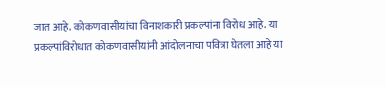जात आहे. कोकणवासीयांचा विनाशकारी प्रकल्पांना विरोध आहे. या
प्रकल्पांविरोधात कोकणवासीयांनी आंदोलनाचा पवित्रा घेतला आहे या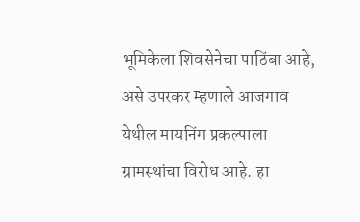भूमिकेला शिवसेनेचा पाठिंबा आहे, असे उपरकर म्हणाले आजगाव येथील मायनिंग प्रकल्पाला ग्रामस्थांचा विरोध आहे. हा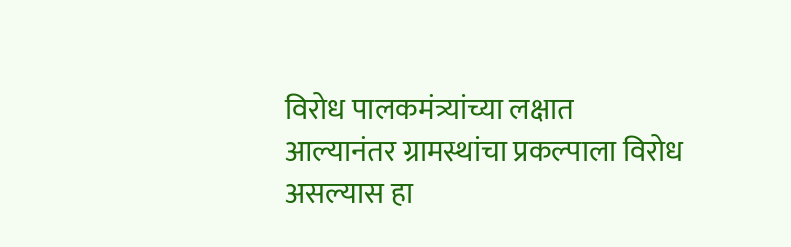विरोध पालकमंत्र्यांच्या लक्षात आल्यानंतर ग्रामस्थांचा प्रकल्पाला विरोध असल्यास हा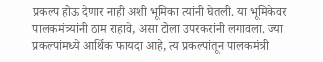प्रकल्प होऊ देणार नाही अशी भूमिका त्यांनी घेतली. या भूमिकेवर पालकमंत्र्यांनी ठाम राहावे, असा टोला उपरकरांनी लगावला. ज्या प्रकल्पांमध्ये आर्थिक फायदा आहे, त्य प्रकल्पांतून पालकमंत्री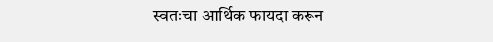स्वतःचा आर्थिक फायदा करून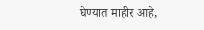घेण्यात माहीर आहे,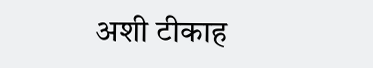अशी टीकाह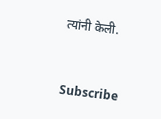त्यांनी केली.


Subscribe